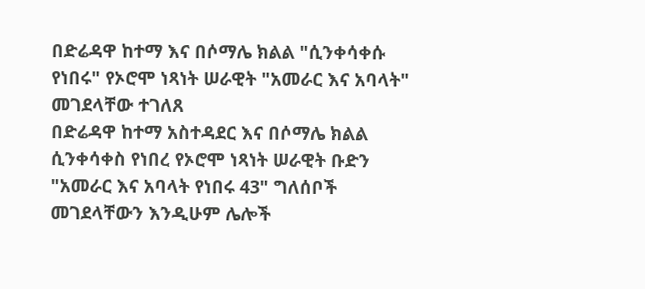በድሬዳዋ ከተማ እና በሶማሌ ክልል "ሲንቀሳቀሱ የነበሩ" የኦሮሞ ነጻነት ሠራዊት "አመራር እና አባላት" መገደላቸው ተገለጸ
በድሬዳዋ ከተማ አስተዳደር እና በሶማሌ ክልል ሲንቀሳቀስ የነበረ የኦሮሞ ነጻነት ሠራዊት ቡድን "አመራር እና አባላት የነበሩ 43" ግለሰቦች መገደላቸውን እንዲሁም ሌሎች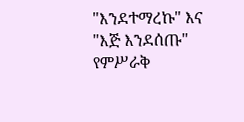"እንደተማረኩ" እና "እጅ እንደሰጡ" የምሥራቅ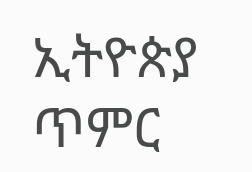ኢትዮጵያ ጥምር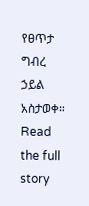የፀጥታ ግብረ ኃይል አስታወቀ።
Read the full story